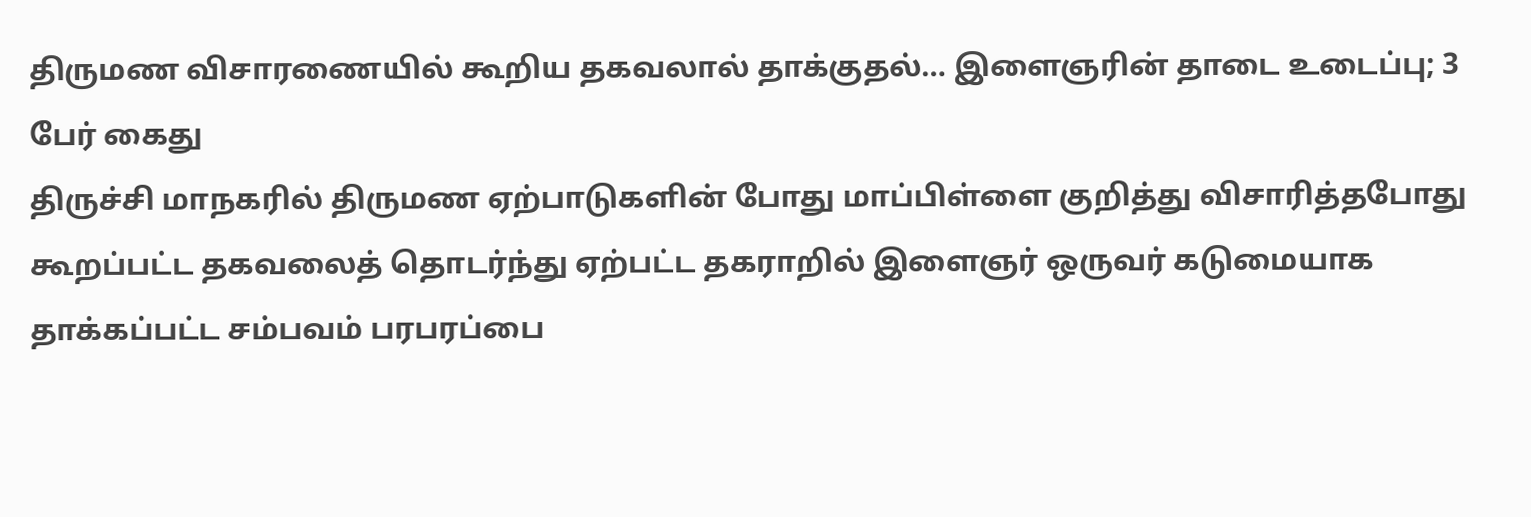திருமண விசாரணையில் கூறிய தகவலால் தாக்குதல்… இளைஞரின் தாடை உடைப்பு; 3 பேர் கைது
திருச்சி மாநகரில் திருமண ஏற்பாடுகளின் போது மாப்பிள்ளை குறித்து விசாரித்தபோது கூறப்பட்ட தகவலைத் தொடர்ந்து ஏற்பட்ட தகராறில் இளைஞர் ஒருவர் கடுமையாக தாக்கப்பட்ட சம்பவம் பரபரப்பை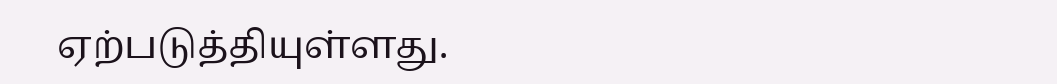ஏற்படுத்தியுள்ளது.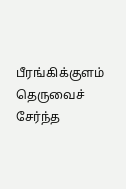பீரங்கிக்குளம் தெருவைச் சேர்ந்த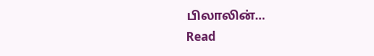பிலாலின்…
Read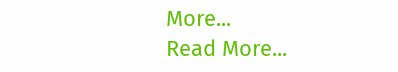More...
Read More...